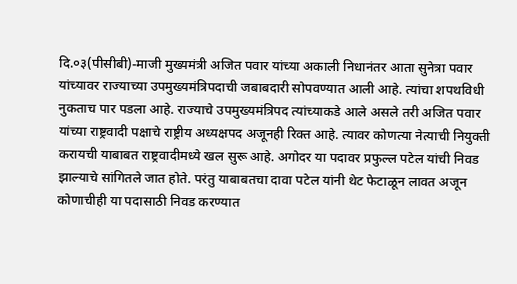दि.०३(पीसीबी)-माजी मुख्यमंत्री अजित पवार यांच्या अकाली निधानंतर आता सुनेत्रा पवार यांच्यावर राज्याच्या उपमुख्यमंत्रिपदाची जबाबदारी सोपवण्यात आली आहे. त्यांचा शपथविधी नुकताच पार पडला आहे. राज्याचे उपमुख्यमंत्रिपद त्यांच्याकडे आले असले तरी अजित पवार यांच्या राष्ट्रवादी पक्षाचे राष्ट्रीय अध्यक्षपद अजूनही रिक्त आहे. त्यावर कोणत्या नेत्याची नियुक्ती करायची याबाबत राष्ट्रवादीमध्ये खल सुरू आहे. अगोदर या पदावर प्रफुल्ल पटेल यांची निवड झाल्याचे सांगितले जात होते. परंतु याबाबतचा दावा पटेल यांनी थेट फेटाळून लावत अजून कोणाचीही या पदासाठी निवड करण्यात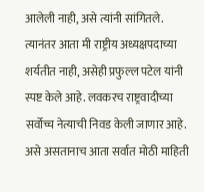आलेली नाही, असे त्यांनी सांगितले. त्यानंतर आता मी राष्ट्रीय अध्यक्षपदाच्या शर्यतीत नाही, असेही प्रफुल्ल पटेल यांनी स्पष्ट केले आहे. लवकरच राष्ट्रवादीच्या सर्वोच्च नेत्याची निवड केली जाणार आहे. असे असतानाच आता सर्वात मोठी माहिती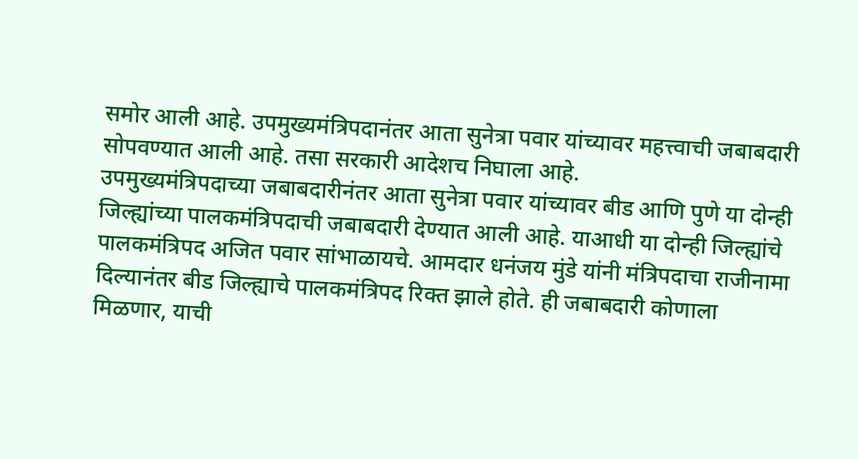समोर आली आहे. उपमुख्यमंत्रिपदानंतर आता सुनेत्रा पवार यांच्यावर महत्त्वाची जबाबदारी सोपवण्यात आली आहे. तसा सरकारी आदेशच निघाला आहे.
उपमुख्यमंत्रिपदाच्या जबाबदारीनंतर आता सुनेत्रा पवार यांच्यावर बीड आणि पुणे या दोन्ही जिल्ह्यांच्या पालकमंत्रिपदाची जबाबदारी देण्यात आली आहे. याआधी या दोन्ही जिल्ह्यांचे पालकमंत्रिपद अजित पवार सांभाळायचे. आमदार धनंजय मुंडे यांनी मंत्रिपदाचा राजीनामा दिल्यानंतर बीड जिल्ह्याचे पालकमंत्रिपद रिक्त झाले होते. ही जबाबदारी कोणाला मिळणार, याची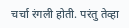चर्चा रंगली होती. परंतु तेव्हा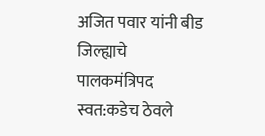अजित पवार यांनी बीड जिल्ह्याचे पालकमंत्रिपद स्वत:कडेच ठेवले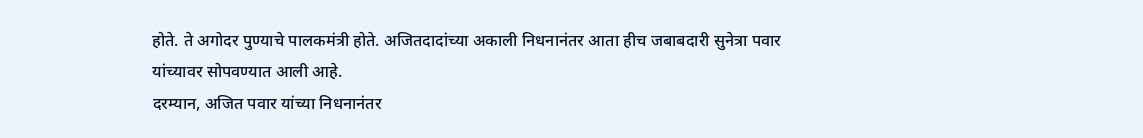होते. ते अगोदर पुण्याचे पालकमंत्री होते. अजितदादांच्या अकाली निधनानंतर आता हीच जबाबदारी सुनेत्रा पवार यांच्यावर सोपवण्यात आली आहे.
दरम्यान, अजित पवार यांच्या निधनानंतर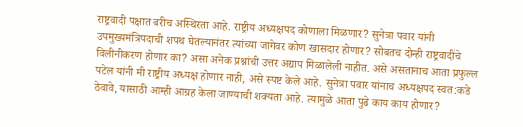राष्ट्रवादी पक्षात बरीच अस्थिरता आहे. राष्ट्रीय अध्यक्षपद कोणाला मिळणार? सुनेत्रा पवार यांनी उपमुख्यमंत्रिपदाची शपथ घेतल्यानंतर त्यांच्या जागेवर कोण खासदार होणार? सोबतच दोन्ही राष्ट्रवादींचे विलीनीकरण होणार का? असा अनेक प्रश्नांची उत्तर अद्याप मिळालेली नाहीत. असे असतानाच आता प्रफुल्ल पटेल यांनी मी राष्ट्रीय अध्यक्ष होणार नाही, असे स्पष्ट केले आहे. सुनेत्रा पवार यांनाच अध्यक्षपद स्वत:कडे ठेवावे, यासाठी आम्ही आग्रह केला जाण्याची शक्यता आहे. त्यामुळे आता पुढे काय काय होणार?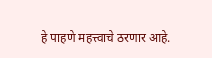हे पाहणे महत्त्वाचे ठरणार आहे.